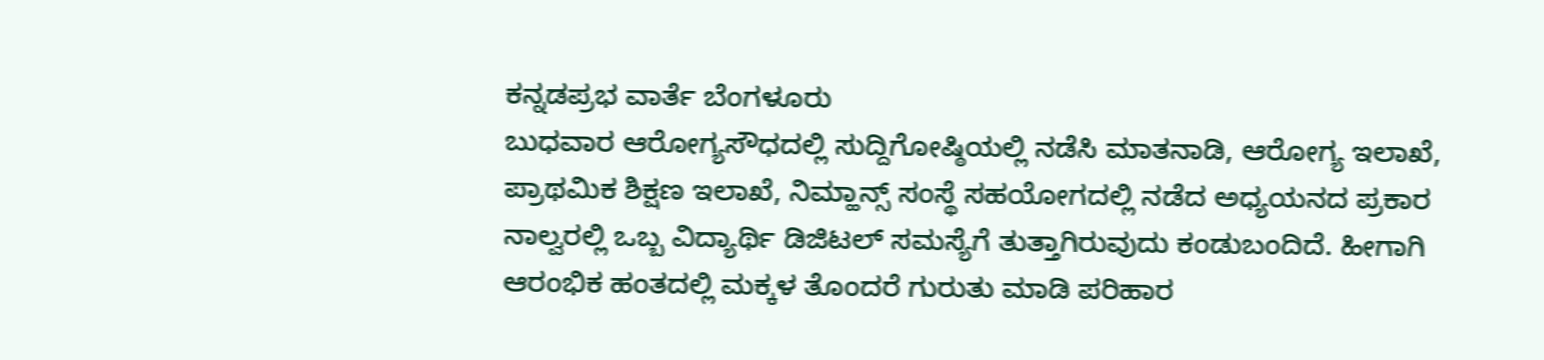ಕನ್ನಡಪ್ರಭ ವಾರ್ತೆ ಬೆಂಗಳೂರು
ಬುಧವಾರ ಆರೋಗ್ಯಸೌಧದಲ್ಲಿ ಸುದ್ದಿಗೋಷ್ಠಿಯಲ್ಲಿ ನಡೆಸಿ ಮಾತನಾಡಿ, ಆರೋಗ್ಯ ಇಲಾಖೆ, ಪ್ರಾಥಮಿಕ ಶಿಕ್ಷಣ ಇಲಾಖೆ, ನಿಮ್ಹಾನ್ಸ್ ಸಂಸ್ಥೆ ಸಹಯೋಗದಲ್ಲಿ ನಡೆದ ಅಧ್ಯಯನದ ಪ್ರಕಾರ ನಾಲ್ವರಲ್ಲಿ ಒಬ್ಬ ವಿದ್ಯಾರ್ಥಿ ಡಿಜಿಟಲ್ ಸಮಸ್ಯೆಗೆ ತುತ್ತಾಗಿರುವುದು ಕಂಡುಬಂದಿದೆ. ಹೀಗಾಗಿ ಆರಂಭಿಕ ಹಂತದಲ್ಲಿ ಮಕ್ಕಳ ತೊಂದರೆ ಗುರುತು ಮಾಡಿ ಪರಿಹಾರ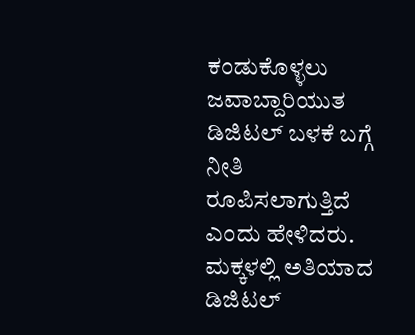ಕಂಡುಕೊಳ್ಳಲು ಜವಾಬ್ದಾರಿಯುತ ಡಿಜಿಟಲ್ ಬಳಕೆ ಬಗ್ಗೆ ನೀತಿ ರೂಪಿಸಲಾಗುತ್ತಿದೆ ಎಂದು ಹೇಳಿದರು.
ಮಕ್ಕಳಲ್ಲಿ ಅತಿಯಾದ ಡಿಜಿಟಲ್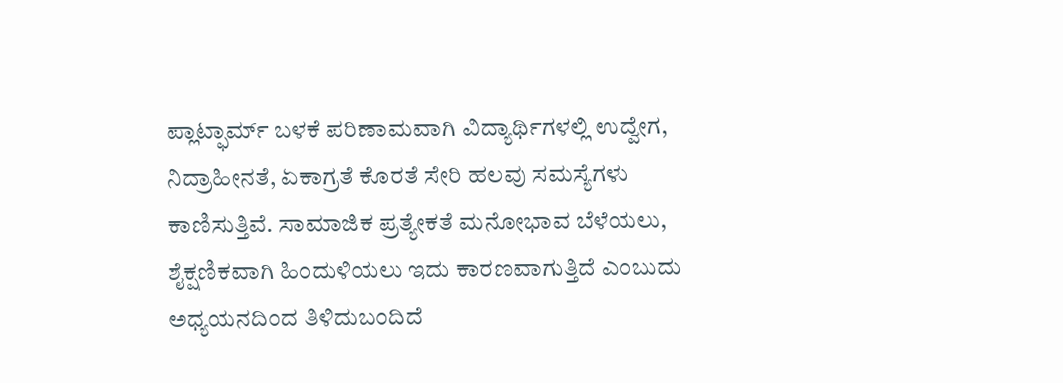ಪ್ಲಾಟ್ಫಾರ್ಮ್ ಬಳಕೆ ಪರಿಣಾಮವಾಗಿ ವಿದ್ಯಾರ್ಥಿಗಳಲ್ಲಿ ಉದ್ವೇಗ, ನಿದ್ರಾಹೀನತೆ, ಏಕಾಗ್ರತೆ ಕೊರತೆ ಸೇರಿ ಹಲವು ಸಮಸ್ಯೆಗಳು ಕಾಣಿಸುತ್ತಿವೆ. ಸಾಮಾಜಿಕ ಪ್ರತ್ಯೇಕತೆ ಮನೋಭಾವ ಬೆಳೆಯಲು, ಶೈಕ್ಷಣಿಕವಾಗಿ ಹಿಂದುಳಿಯಲು ಇದು ಕಾರಣವಾಗುತ್ತಿದೆ ಎಂಬುದು ಅಧ್ಯಯನದಿಂದ ತಿಳಿದುಬಂದಿದೆ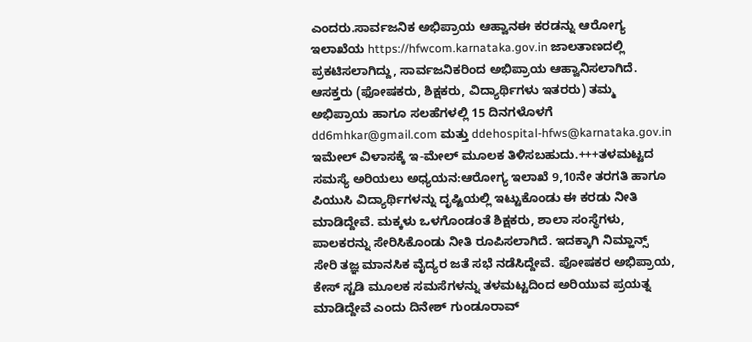ಎಂದರು.ಸಾರ್ವಜನಿಕ ಅಭಿಪ್ರಾಯ ಆಹ್ವಾನಈ ಕರಡನ್ನು ಆರೋಗ್ಯ ಇಲಾಖೆಯ https://hfwcom.karnataka.gov.in ಜಾಲತಾಣದಲ್ಲಿ ಪ್ರಕಟಿಸಲಾಗಿದ್ದು, ಸಾರ್ವಜನಿಕರಿಂದ ಅಭಿಪ್ರಾಯ ಆಹ್ವಾನಿಸಲಾಗಿದೆ. ಆಸಕ್ತರು (ಫೋಷಕರು, ಶಿಕ್ಷಕರು, ವಿದ್ಯಾರ್ಥಿಗಳು ಇತರರು) ತಮ್ಮ ಅಭಿಪ್ರಾಯ ಹಾಗೂ ಸಲಹೆಗಳಲ್ಲಿ 15 ದಿನಗಳೊಳಗೆ dd6mhkar@gmail.com ಮತ್ತು ddehospital-hfws@karnataka.gov.in ಇಮೇಲ್ ವಿಳಾಸಕ್ಕೆ ಇ-ಮೇಲ್ ಮೂಲಕ ತಿಳಿಸಬಹುದು.+++ತಳಮಟ್ಟದ ಸಮಸ್ಯೆ ಅರಿಯಲು ಅಧ್ಯಯನ:ಆರೋಗ್ಯ ಇಲಾಖೆ 9,10ನೇ ತರಗತಿ ಹಾಗೂ ಪಿಯುಸಿ ವಿದ್ಯಾರ್ಥಿಗಳನ್ನು ದೃಷ್ಟಿಯಲ್ಲಿ ಇಟ್ಟುಕೊಂಡು ಈ ಕರಡು ನೀತಿ ಮಾಡಿದ್ದೇವೆ. ಮಕ್ಕಳು ಒಳಗೊಂಡಂತೆ ಶಿಕ್ಷಕರು, ಶಾಲಾ ಸಂಸ್ಥೆಗಳು, ಪಾಲಕರನ್ನು ಸೇರಿಸಿಕೊಂಡು ನೀತಿ ರೂಪಿಸಲಾಗಿದೆ. ಇದಕ್ಕಾಗಿ ನಿಮ್ಹಾನ್ಸ್ ಸೇರಿ ತಜ್ಞ ಮಾನಸಿಕ ವೈದ್ಯರ ಜತೆ ಸಭೆ ನಡೆಸಿದ್ದೇವೆ. ಪೋಷಕರ ಅಭಿಪ್ರಾಯ, ಕೇಸ್ ಸ್ಟಡಿ ಮೂಲಕ ಸಮಸೆಗಳನ್ನು ತಳಮಟ್ಟದಿಂದ ಅರಿಯುವ ಪ್ರಯತ್ನ ಮಾಡಿದ್ದೇವೆ ಎಂದು ದಿನೇಶ್ ಗುಂಡೂರಾವ್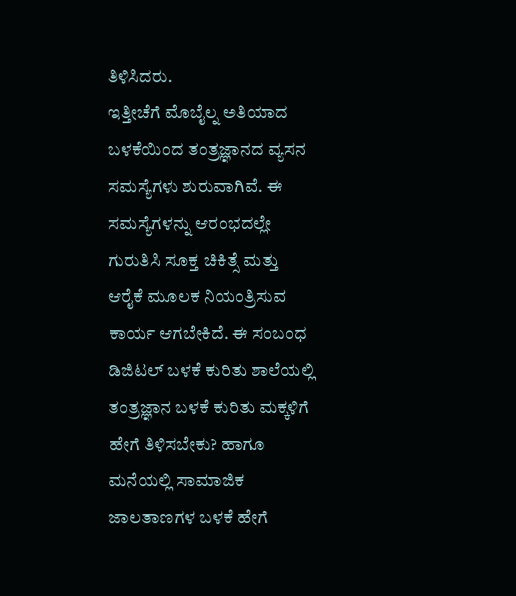ತಿಳಿಸಿದರು.
ಇತ್ತೀಚೆಗೆ ಮೊಬೈಲ್ನ ಅತಿಯಾದ ಬಳಕೆಯಿಂದ ತಂತ್ರಜ್ಞಾನದ ವ್ಯಸನ ಸಮಸ್ಯೆಗಳು ಶುರುವಾಗಿವೆ. ಈ ಸಮಸ್ಯೆಗಳನ್ನು ಆರಂಭದಲ್ಲೇ ಗುರುತಿಸಿ ಸೂಕ್ತ ಚಿಕಿತ್ಸೆ ಮತ್ತು ಆರೈಕೆ ಮೂಲಕ ನಿಯಂತ್ರಿಸುವ ಕಾರ್ಯ ಆಗಬೇಕಿದೆ. ಈ ಸಂಬಂಧ ಡಿಜಿಟಲ್ ಬಳಕೆ ಕುರಿತು ಶಾಲೆಯಲ್ಲಿ ತಂತ್ರಜ್ಞಾನ ಬಳಕೆ ಕುರಿತು ಮಕ್ಕಳಿಗೆ ಹೇಗೆ ತಿಳಿಸಬೇಕು? ಹಾಗೂ ಮನೆಯಲ್ಲಿ ಸಾಮಾಜಿಕ ಜಾಲತಾಣಗಳ ಬಳಕೆ ಹೇಗೆ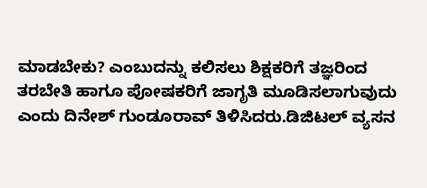ಮಾಡಬೇಕು? ಎಂಬುದನ್ನು ಕಲಿಸಲು ಶಿಕ್ಷಕರಿಗೆ ತಜ್ಞರಿಂದ ತರಬೇತಿ ಹಾಗೂ ಪೋಷಕರಿಗೆ ಜಾಗೃತಿ ಮೂಡಿಸಲಾಗುವುದು ಎಂದು ದಿನೇಶ್ ಗುಂಡೂರಾವ್ ತಿಳಿಸಿದರು.ಡಿಜಿಟಲ್ ವ್ಯಸನ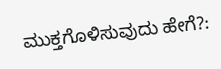ಮುಕ್ತಗೊಳಿಸುವುದು ಹೇಗೆ?: